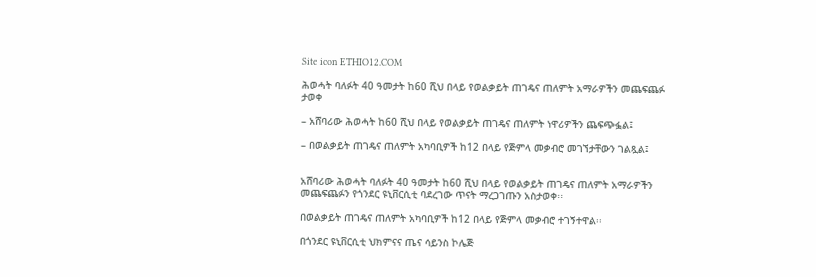Site icon ETHIO12.COM

ሕወሓት ባለፉት 40 ዓመታት ከ60 ሺህ በላይ የወልቃይት ጠገዴና ጠለምት አማራዎችን መጨፍጨፉ ታወቀ

– አሸባሪው ሕወሓት ከ60 ሺህ በላይ የወልቃይት ጠገዴና ጠለምት ነዋሪዎችን ጨፍጭፏል፤

– በወልቃይት ጠገዴና ጠለምት አካባቢዎች ከ12 በላይ የጅምላ መቃብሮ መገኘታቸውን ገልጿል፤


አሸባሪው ሕወሓት ባለፉት 40 ዓመታት ከ60 ሺህ በላይ የወልቃይት ጠገዴና ጠለምት አማራዎችን መጨፍጨፉን የጎንደር ዩኒቨርሲቲ ባደረገው ጥናት ማረጋገጡን አስታወቀ፡፡

በወልቃይት ጠገዴና ጠለምት አካባቢዎች ከ12 በላይ የጅምላ መቃብሮ ተገኝተዋል፡፡

በጎንደር ዩኒቨርሲቲ ህክምናና ጤና ሳይንስ ኮሌጅ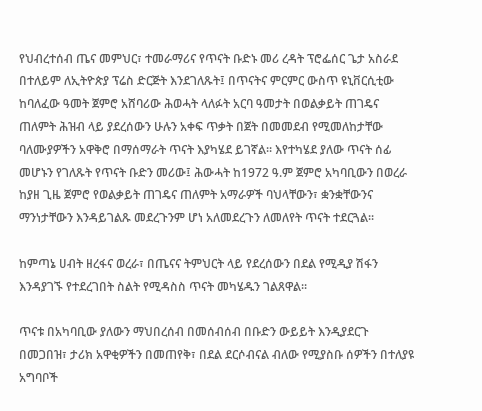የህብረተሰብ ጤና መምህር፣ ተመራማሪና የጥናት ቡድኑ መሪ ረዳት ፕሮፌሰር ጌታ አስራደ በተለይም ለኢትዮጵያ ፕሬስ ድርጅት እንደገለጹት፤ በጥናትና ምርምር ውስጥ ዩኒቨርሲቲው ከባለፈው ዓመት ጀምሮ አሸባሪው ሕወሓት ላለፉት አርባ ዓመታት በወልቃይት ጠገዴና ጠለምት ሕዝብ ላይ ያደረሰውን ሁሉን አቀፍ ጥቃት በጀት በመመደብ የሚመለከታቸው ባለሙያዎችን አዋቅሮ በማሰማራት ጥናት እያካሄደ ይገኛል፡፡ እየተካሄደ ያለው ጥናት ሰፊ መሆኑን የገለጹት የጥናት ቡድን መሪው፤ ሕውሓት ከ1972 ዓ.ም ጀምሮ አካባቢውን በወረራ ከያዘ ጊዜ ጀምሮ የወልቃይት ጠገዴና ጠለምት አማራዎች ባህላቸውን፣ ቋንቋቸውንና ማንነታቸውን እንዳይገልጹ መደረጉንም ሆነ አለመደረጉን ለመለየት ጥናት ተደርጓል፡፡

ከምጣኔ ሀብት ዘረፋና ወረራ፣ በጤናና ትምህርት ላይ የደረሰውን በደል የሚዲያ ሽፋን እንዳያገኙ የተደረገበት ስልት የሚዳስስ ጥናት መካሄዱን ገልጸዋል፡፡

ጥናቱ በአካባቢው ያለውን ማህበረሰብ በመሰብሰብ በቡድን ውይይት እንዲያደርጉ በመጋበዝ፣ ታሪክ አዋቂዎችን በመጠየቅ፣ በደል ደርሶብናል ብለው የሚያስቡ ሰዎችን በተለያዩ አግባቦች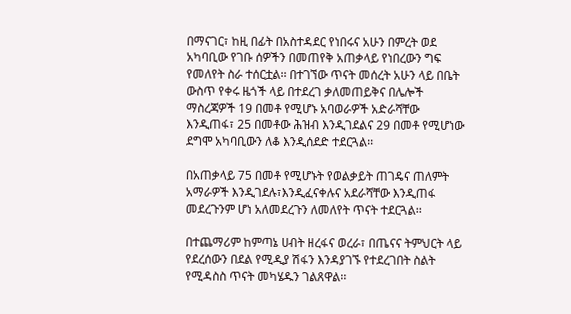በማናገር፣ ከዚ በፊት በአስተዳደር የነበሩና አሁን በምረት ወደ አካባቢው የገቡ ሰዎችን በመጠየቅ አጠቃላይ የነበረውን ግፍ የመለየት ስራ ተሰርቷል፡፡ በተገኘው ጥናት መሰረት አሁን ላይ በቤት ውስጥ የቀሩ ዜጎች ላይ በተደረገ ቃለመጠይቅና በሌሎች ማስረጃዎች 19 በመቶ የሚሆኑ አባወራዎች አድራሻቸው እንዲጠፋ፣ 25 በመቶው ሕዝብ እንዲገደልና 29 በመቶ የሚሆነው ደግሞ አካባቢውን ለቆ እንዲሰደድ ተደርጓል፡፡

በአጠቃላይ 75 በመቶ የሚሆኑት የወልቃይት ጠገዴና ጠለምት አማራዎች እንዲገደሉ፣እንዲፈናቀሉና አደራሻቸው እንዲጠፋ መደረጉንም ሆነ አለመደረጉን ለመለየት ጥናት ተደርጓል፡፡

በተጨማሪም ከምጣኔ ሀብት ዘረፋና ወረራ፣ በጤናና ትምህርት ላይ የደረሰውን በደል የሚዲያ ሽፋን እንዳያገኙ የተደረገበት ስልት የሚዳስስ ጥናት መካሄዱን ገልጸዋል፡፡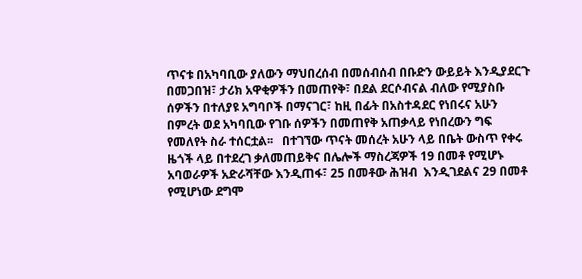ጥናቱ በአካባቢው ያለውን ማህበረሰብ በመሰብሰብ በቡድን ውይይት እንዲያደርጉ በመጋበዝ፣ ታሪክ አዋቂዎችን በመጠየቅ፣ በደል ደርሶብናል ብለው የሚያስቡ  ሰዎችን በተለያዩ አግባቦች በማናገር፣ ከዚ በፊት በአስተዳደር የነበሩና አሁን በምረት ወደ አካባቢው የገቡ ሰዎችን በመጠየቅ አጠቃላይ የነበረውን ግፍ የመለየት ስራ ተሰርቷል፡፡   በተገኘው ጥናት መሰረት አሁን ላይ በቤት ውስጥ የቀሩ ዜጎች ላይ በተደረገ ቃለመጠይቅና በሌሎች ማስረጃዎች 19 በመቶ የሚሆኑ አባወራዎች አድራሻቸው እንዲጠፋ፣ 25 በመቶው ሕዝብ  እንዲገደልና 29 በመቶ የሚሆነው ደግሞ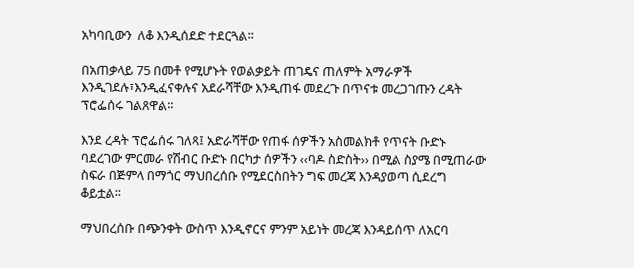አካባቢውን  ለቆ እንዲሰደድ ተደርጓል፡፡

በአጠቃላይ 75 በመቶ የሚሆኑት የወልቃይት ጠገዴና ጠለምት አማራዎች እንዲገደሉ፣እንዲፈናቀሉና አደራሻቸው እንዲጠፋ መደረጉ በጥናቱ መረጋገጡን ረዳት ፕሮፌሰሩ ገልጸዋል፡፡

እንደ ረዳት ፕሮፌሰሩ ገለጻ፤ አድራሻቸው የጠፋ ሰዎችን አስመልክቶ የጥናት ቡድኑ ባደረገው ምርመራ የሽብር ቡድኑ በርካታ ሰዎችን ‹‹ባዶ ስድስት›› በሚል ስያሜ በሚጠራው ስፍራ በጅምላ በማጎር ማህበረሰቡ የሚደርስበትን ግፍ መረጃ እንዳያወጣ ሲደረግ ቆይቷል፡፡

ማህበረሰቡ በጭንቀት ውስጥ እንዲኖርና ምንም አይነት መረጃ እንዳይሰጥ ለአርባ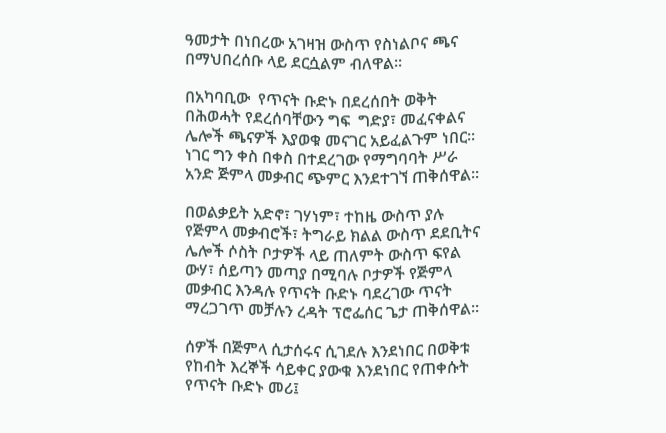ዓመታት በነበረው አገዛዝ ውስጥ የስነልቦና ጫና በማህበረሰቡ ላይ ደርሷልም ብለዋል፡፡

በአካባቢው  የጥናት ቡድኑ በደረሰበት ወቅት በሕወሓት የደረሰባቸውን ግፍ  ግድያ፣ መፈናቀልና ሌሎች ጫናዎች እያወቁ መናገር አይፈልጉም ነበር፡፡ ነገር ግን ቀስ በቀስ በተደረገው የማግባባት ሥራ አንድ ጅምላ መቃብር ጭምር እንደተገኘ ጠቅሰዋል፡፡

በወልቃይት አድኖ፣ ገሃነም፣ ተከዜ ውስጥ ያሉ የጅምላ መቃብሮች፣ ትግራይ ክልል ውስጥ ደደቢትና ሌሎች ሶስት ቦታዎች ላይ ጠለምት ውስጥ ፍየል ውሃ፣ ሰይጣን መጣያ በሚባሉ ቦታዎች የጅምላ መቃብር እንዳሉ የጥናት ቡድኑ ባደረገው ጥናት ማረጋገጥ መቻሉን ረዳት ፕሮፌሰር ጌታ ጠቅሰዋል፡፡

ሰዎች በጅምላ ሲታሰሩና ሲገደሉ እንደነበር በወቅቱ የከብት እረኞች ሳይቀር ያውቁ እንደነበር የጠቀሱት የጥናት ቡድኑ መሪ፤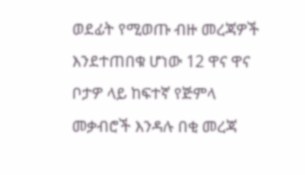ወደፊት የሚወጡ ብዙ መረጃዎች እንደተጠበቁ ሆነው 12 ዋና ዋና ቦታዎ ላይ ከፍተኛ የጅምላ መቃብሮች እንዳሉ በቂ መረጃ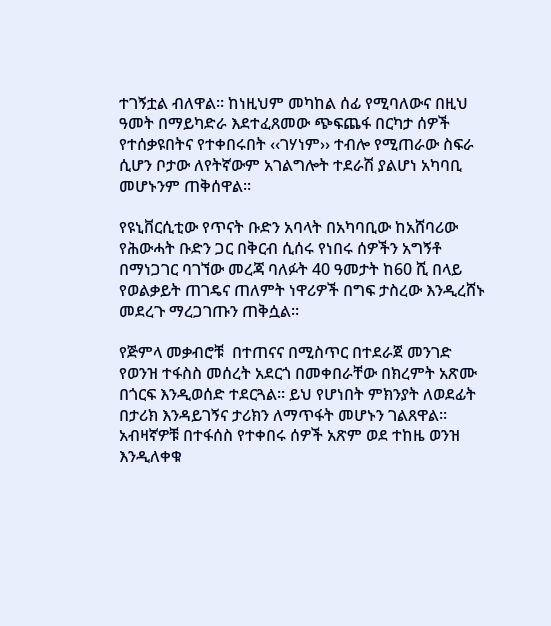ተገኝቷል ብለዋል፡፡ ከነዚህም መካከል ሰፊ የሚባለውና በዚህ ዓመት በማይካድራ እደተፈጸመው ጭፍጨፋ በርካታ ሰዎች የተሰቃዩበትና የተቀበሩበት ‹‹ገሃነም›› ተብሎ የሚጠራው ስፍራ ሲሆን ቦታው ለየትኛውም አገልግሎት ተደራሽ ያልሆነ አካባቢ መሆኑንም ጠቅሰዋል፡፡

የዩኒቨርሲቲው የጥናት ቡድን አባላት በአካባቢው ከአሸባሪው የሕውሓት ቡድን ጋር በቅርብ ሲሰሩ የነበሩ ሰዎችን አግኝቶ በማነጋገር ባገኘው መረጃ ባለፉት 40 ዓመታት ከ60 ሺ በላይ የወልቃይት ጠገዴና ጠለምት ነዋሪዎች በግፍ ታስረው እንዲረሸኑ መደረጉ ማረጋገጡን ጠቅሷል፡፡

የጅምላ መቃብሮቹ  በተጠናና በሚስጥር በተደራጀ መንገድ የወንዝ ተፋስስ መሰረት አደርጎ በመቀበራቸው በክረምት አጽሙ በጎርፍ እንዲወሰድ ተደርጓል፡፡ ይህ የሆነበት ምክንያት ለወደፊት በታሪክ እንዳይገኝና ታሪክን ለማጥፋት መሆኑን ገልጸዋል፡፡ አብዛኛዎቹ በተፋሰስ የተቀበሩ ሰዎች አጽም ወደ ተከዜ ወንዝ እንዲለቀቁ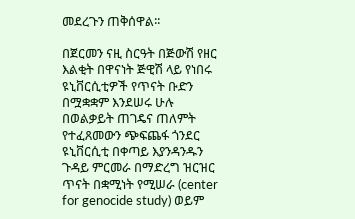መደረጉን ጠቅሰዋል፡፡

በጀርመን ናዚ ስርዓት በጅውሽ የዘር እልቂት በዋናነት ጅዊሽ ላይ የነበሩ ዩኒቨርሲቲዎች የጥናት ቡድን በሟቋቋም እንደሠሩ ሁሉ በወልቃይት ጠገዴና ጠለምት የተፈጸመውን ጭፍጨፋ ጎንደር ዩኒቨርሲቲ በቀጣይ እያንዳንዱን ጉዳይ ምርመራ በማድረግ ዝርዝር ጥናት በቋሚነት የሚሠራ (center for genocide study) ወይም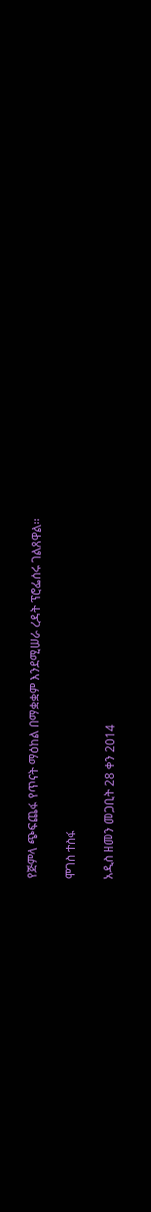የጅምላ ጭፍጨፋ የጥናት ማዕከል በማቋቋም እንደሚሠራ ረዳት ፕሮፌሰሩ ገልጸዋል፡፡

ሞገስ ተስፋ

አዲስ ዘመን መጋቢት 28 ቀን 2014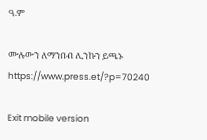ዓ.ም

ሙሉውን ለማንበብ ሊንኩን ይጫኑ
https://www.press.et/?p=70240

Exit mobile version